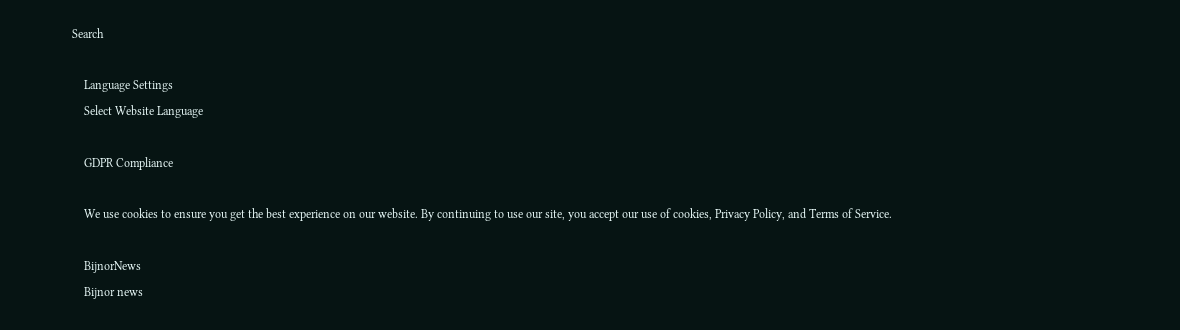Search

    Language Settings
    Select Website Language

    GDPR Compliance

    We use cookies to ensure you get the best experience on our website. By continuing to use our site, you accept our use of cookies, Privacy Policy, and Terms of Service.

    BijnorNews
    Bijnor news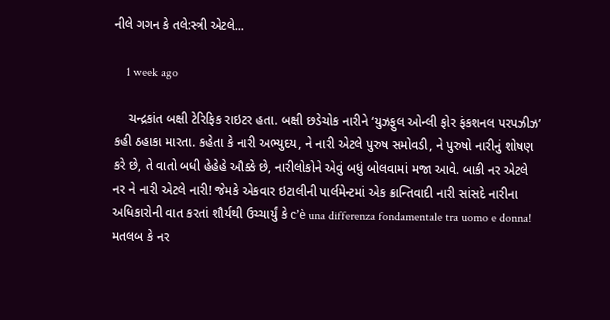નીલે ગગન કે તલે:સ્ત્રી એટલે...

    1 week ago

    ચન્દ્રકાંત બક્ષી ટેરિફિક રાઇટર હતા. બક્ષી છડેચોક નારીને ‘યુઝફુલ ઓન્લી ફોર ફંકશનલ પરપઝીઝ’ કહી ઠહાકા મારતા. કહેતા કે નારી અભ્યુદય, ને નારી એટલે પુરુષ સમોવડી, ને પુરુષો નારીનું શોષણ કરે છે, તે વાતો બધી હેહેહે ઔક્કે છે, નારીલોકોને એવું બધું બોલવામાં મજા આવે. બાકી નર એટલે નર ને નારી એટલે નારી! જેમકે એકવાર ઇટાલીની પાર્લમેન્ટમાં એક ક્રાન્તિવાદી નારી સાંસદે નારીના અધિકારોની વાત કરતાં શૌર્યથી ઉચ્ચાર્યું કે c’è una differenza fondamentale tra uomo e donna! મતલબ કે નર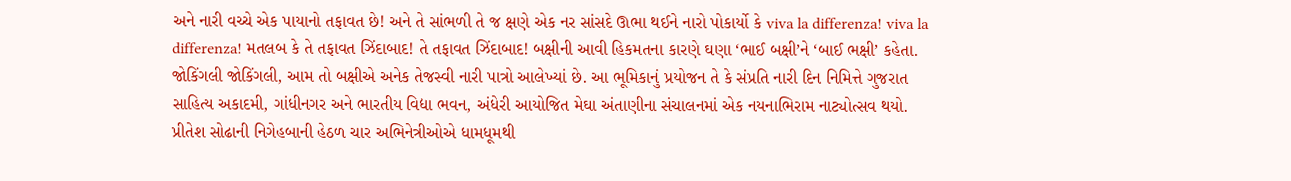અને નારી વચ્ચે એક પાયાનો તફાવત છે! અને તે સાંભળી તે જ ક્ષણે એક નર સાંસદે ઊભા થઈને નારો પોકાર્યો કે viva la differenza! viva la differenza! મતલબ કે તે તફાવત ઝિંદાબાદ! તે તફાવત ઝિંદાબાદ! બક્ષીની આવી હિકમતના કારણે ઘણા ‘ભાઈ બક્ષી’ને ‘બાઈ ભક્ષી’ કહેતા. જોકિંગલી જોકિંગલી, આમ તો બક્ષીએ અનેક તેજસ્વી નારી પાત્રો આલેખ્યાં છે. આ ભૂમિકાનું પ્રયોજન તે કે સંપ્રતિ નારી દિન નિમિત્તે ગુજરાત સાહિત્ય અકાદમી, ગાંધીનગર અને ભારતીય વિદ્યા ભવન, અંધેરી આયોજિત મેઘા અંતાણીના સંચાલનમાં એક નયનાભિરામ નાટ્યોત્સવ થયો. પ્રીતેશ સોઢાની નિગેહબાની હેઠળ ચાર અભિનેત્રીઓએ ધામધૂમથી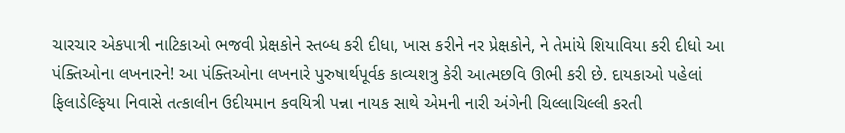ચારચાર એકપાત્રી નાટિકાઓ ભજવી પ્રેક્ષકોને સ્તબ્ધ કરી દીધા, ખાસ કરીને નર પ્રેક્ષકોને, ને તેમાંયે શિયાવિયા કરી દીધો આ પંક્તિઓના લખનારને! આ પંક્તિઓના લખનારે પુરુષાર્થપૂર્વક કાવ્યશત્રુ કેરી આત્મછવિ ઊભી કરી છે. દાયકાઓ પહેલાં ફિલાડેલ્ફિયા નિવાસે તત્કાલીન ઉદીયમાન કવયિત્રી પન્ના નાયક સાથે એમની નારી અંગેની ચિલ્લાચિલ્લી કરતી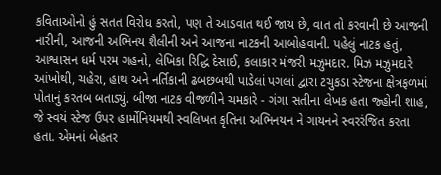કવિતાઓનો હું સતત વિરોધ કરતો, પણ તે આડવાત થઈ જાય છે, વાત તો કરવાની છે આજની નારીની, આજની અભિનય શૈલીની અને આજના નાટકની આબોહવાની. પહેલું નાટક હતું, આશ્વાસન ધર્મ પરમ ગહનો, લેખિકા રિદ્ધિ દેસાઈ, કલાકાર મંજરી મઝુમદાર. મિઝ મઝુમદારે આંખોથી, ચહેરા, હાથ અને નર્તિકાની ઢબછબથી પાડેલાં પગલાં દ્વારા ટચુકડા સ્ટેજના ક્ષેત્રફળમાં પોતાનું કરતબ બતાડ્યું. બીજા નાટક વીજળીને ચમકારે - ગંગા સતીના લેખક હતા જ્હોની શાહ, જે સ્વયં સ્ટેજ ઉપર હાર્મોનિયમથી સ્વલિખત કૃતિના અભિનયન ને ગાયનને સ્વરરંજિત કરતા હતા. એમનાં બેહતર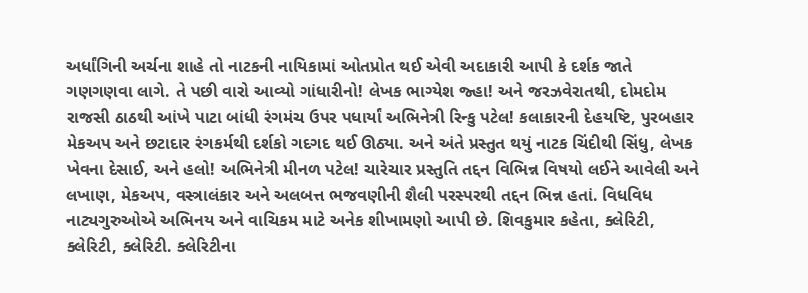અર્ધાંગિની અર્ચના શાહે તો નાટકની નાયિકામાં ઓતપ્રોત થઈ એવી અદાકારી આપી કે દર્શક જાતે ગણગણવા લાગે. તે પછી વારો આવ્યો ગાંધારીનો! લેખક ભાગ્યેશ જ્હા! અને જરઝવેરાતથી, દોમદોમ રાજસી ઠાઠથી આંખે પાટા બાંધી રંગમંચ ઉપર પધાર્યાં અભિનેત્રી રિન્કુ પટેલ! કલાકારની દેહયષ્ટિ, પુરબહાર મેકઅપ અને છટાદાર રંગકર્મથી દર્શકો ગદગદ થઈ ઊઠ્યા. અને અંતે પ્રસ્તુત થયું નાટક ચિંદીથી સિંધુ, લેખક ખેવના દેસાઈ, અને હલો! અભિનેત્રી મીનળ પટેલ! ચારેચાર પ્રસ્તુતિ તદ્દન વિભિન્ન વિષયો લઈને આવેલી અને લખાણ, મેકઅપ, વસ્ત્રાલંકાર અને અલબત્ત ભજવણીની શૈલી પરસ્પરથી તદ્દન ભિન્ન હતાં. વિધવિધ નાટ્યગુરુઓએ અભિનય અને વાચિકમ માટે અનેક શીખામણો આપી છે. શિવકુમાર કહેતા, ક્લેરિટી, ક્લેરિટી, ક્લેરિટી. ક્લેરિટીના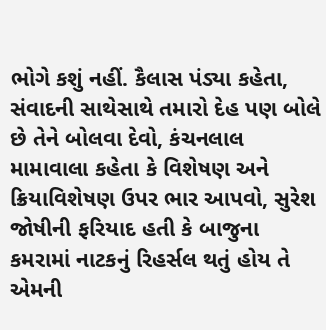ભોગે કશું નહીં. કૈલાસ પંડ્યા કહેતા, સંવાદની સાથેસાથે તમારો દેહ પણ બોલે છે તેને બોલવા દેવો, કંચનલાલ મામાવાલા કહેતા કે વિશેષણ અને ક્રિયાવિશેષણ ઉપર ભાર આપવો, સુરેશ જોષીની ફરિયાદ હતી કે બાજુના કમરામાં નાટકનું રિહર્સલ થતું હોય તે એમની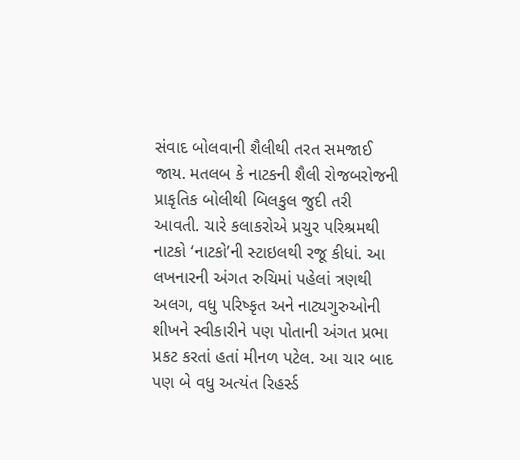સંવાદ બોલવાની શૈલીથી તરત સમજાઈ જાય. મતલબ કે નાટકની શૈલી રોજબરોજની પ્રાકૃતિક બોલીથી બિલકુલ જુદી તરી આવતી. ચારે કલાકરોએ પ્રચુર પરિશ્રમથી નાટકો ‘નાટકો’ની સ્ટાઇલથી રજૂ કીધાં. આ લખનારની અંગત રુચિમાં પહેલાં ત્રણથી અલગ, વધુ પરિષ્કૃત અને નાટ્યગુરુઓની શીખને સ્વીકારીને પણ પોતાની અંગત પ્રભા પ્રકટ કરતાં હતાં મીનળ પટેલ. આ ચાર બાદ પણ બે વધુ અત્યંત રિહર્સ્ડ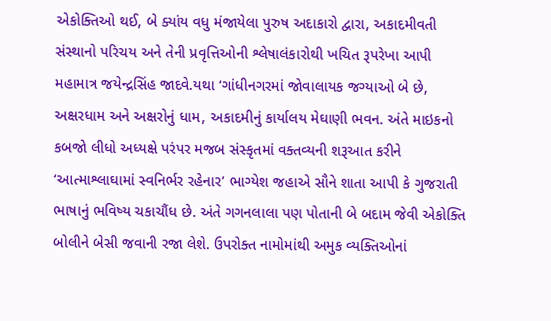એકોક્તિઓ થઈ, બે ક્યાંય વધુ મંજાયેલા પુરુષ અદાકારો દ્વારા, અકાદમીવતી સંસ્થાનો પરિચય અને તેની પ્રવૃત્તિઓની શ્લેષાલંકારોથી ખચિત રૂપરેખા આપી મહામાત્ર જયેન્દ્રસિંહ જાદવે.યથા ‘ગાંધીનગરમાં જોવાલાયક જગ્યાઓ બે છે, અક્ષરધામ અને અક્ષરોનું ધામ, અકાદમીનું કાર્યાલય મેઘાણી ભવન. અંતે માઇકનો કબજો લીધો અધ્યક્ષે પરંપર મજબ સંસ્કૃતમાં વક્તવ્યની શરૂઆત કરીને ‘આત્માશ્લાઘામાં સ્વનિર્ભર રહેનાર’ ભાગ્યેશ જહાએ સૌને શાતા આપી કે ગુજરાતી ભાષાનું ભવિષ્ય ચકાચૌંધ છે. અંતે ગગનલાલા પણ પોતાની બે બદામ જેવી એકોક્તિ બોલીને બેસી જવાની રજા લેશે. ઉપરોક્ત નામોમાંથી અમુક વ્યક્તિઓનાં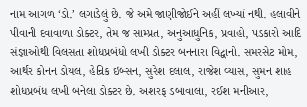નામ આગળ ‘ડો.’ લગાડેલું છે. જે અમે જાણીજોઈને અહીં લખ્યાં નથી. હલાવીને પીવાની દવાવાળા ડોક્ટર, તેમ જ સામ્પ્રત, અનુઆધુનિક, પ્રવાહો, પડકારો આદિ સંજ્ઞાઓથી વિલસતા શોધપ્રબંધો લખી ડોક્ટર બનનારા વિદ્વાનો. સમરસેટ મોમ, આર્થર કોનન ડોયલ, હેન્રિક ઇબ્સન, સુરેશ દલાલ, રાજેશ વ્યાસ, સુમન શાહ શોધપ્રબંધ લખી બનેલા ડોક્ટર છે. અશરફ ડબાવાલા, રઈશ મનીઆર,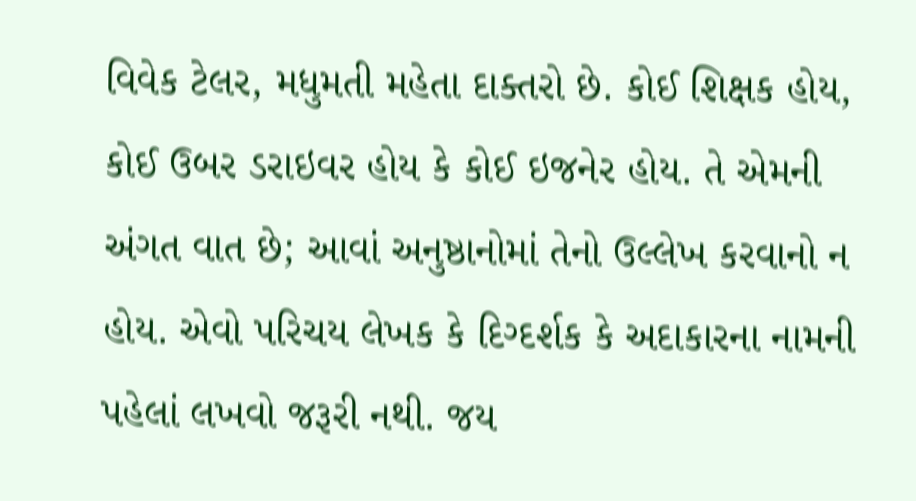વિવેક ટેલર, મધુમતી મહેતા દાક્તરો છે. કોઈ શિક્ષક હોય, કોઈ ઉબર ડરાઇવર હોય કે કોઈ ઇજનેર હોય. તે એમની અંગત વાત છે; આવાં અનુષ્ઠાનોમાં તેનો ઉલ્લેખ કરવાનો ન હોય. એવો પરિચય લેખક કે દિગ્દર્શક કે અદાકારના નામની પહેલાં લખવો જરૂરી નથી. જય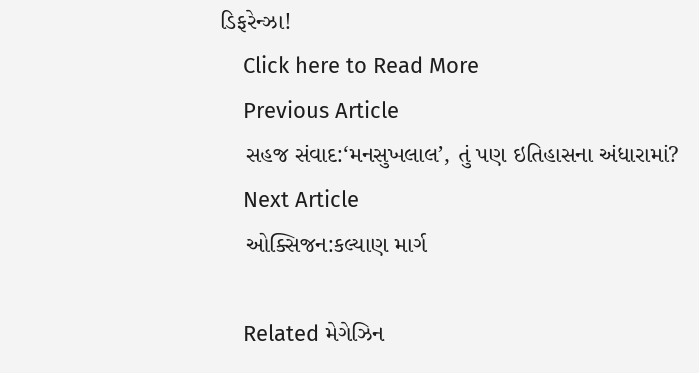ડિફરેન્ઝા!
    Click here to Read More
    Previous Article
    સહજ સંવાદ:‘મનસુખલાલ’, તું પણ ઇતિહાસના અંધારામાં?
    Next Article
    ઓક્સિજન:કલ્યાણ માર્ગ

    Related મેગેઝિન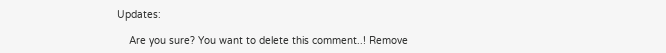Updates:

    Are you sure? You want to delete this comment..! Remove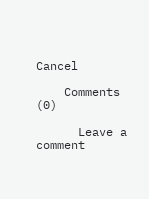Cancel

    Comments (0)

      Leave a comment